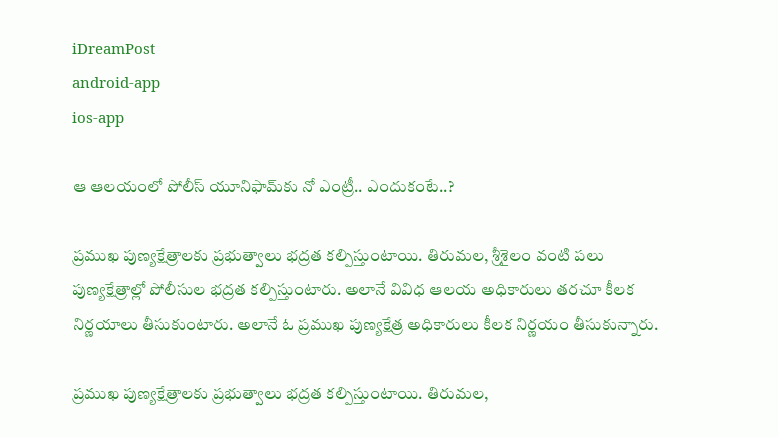iDreamPost
android-app
ios-app

ఆ ఆలయంలో పోలీస్ యూనిఫామ్‌‍కు నో ఎంట్రీ.. ఎందుకంటే..?

ప్రముఖ పుణ్యక్షేత్రాలకు ప్రభుత్వాలు భద్రత కల్పిస్తుంటాయి. తిరుమల, శ్రీశైలం వంటి పలు పుణ్యక్షేత్రాల్లో పోలీసుల భద్రత కల్పిస్తుంటారు. అలానే వివిధ ఆలయ అధికారులు తరచూ కీలక నిర్ణయాలు తీసుకుంటారు. అలానే ఓ ప్రముఖ పుణ్యక్షేత్ర అధికారులు కీలక నిర్ణయం తీసుకున్నారు.

ప్రముఖ పుణ్యక్షేత్రాలకు ప్రభుత్వాలు భద్రత కల్పిస్తుంటాయి. తిరుమల,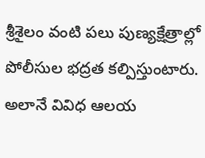శ్రీశైలం వంటి పలు పుణ్యక్షేత్రాల్లో పోలీసుల భద్రత కల్పిస్తుంటారు. అలానే వివిధ ఆలయ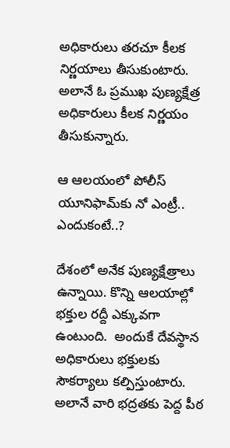అధికారులు తరచూ కీలక నిర్ణయాలు తీసుకుంటారు. అలానే ఓ ప్రముఖ పుణ్యక్షేత్ర అధికారులు కీలక నిర్ణయం తీసుకున్నారు.

ఆ ఆలయంలో పోలీస్ యూనిఫామ్‌‍కు నో ఎంట్రీ.. ఎందుకంటే..?

దేశంలో అనేక పుణ్యక్షేత్రాలు ఉన్నాయి. కొన్ని ఆలయాల్లో భక్తుల రద్దీ ఎక్కువగా ఉంటుంది.  అందుకే దేవస్థాన అధికారులు భక్తులకు సౌకర్యాలు కల్పిస్తుంటారు. అలానే వారి భద్రతకు పెద్ద పీఠ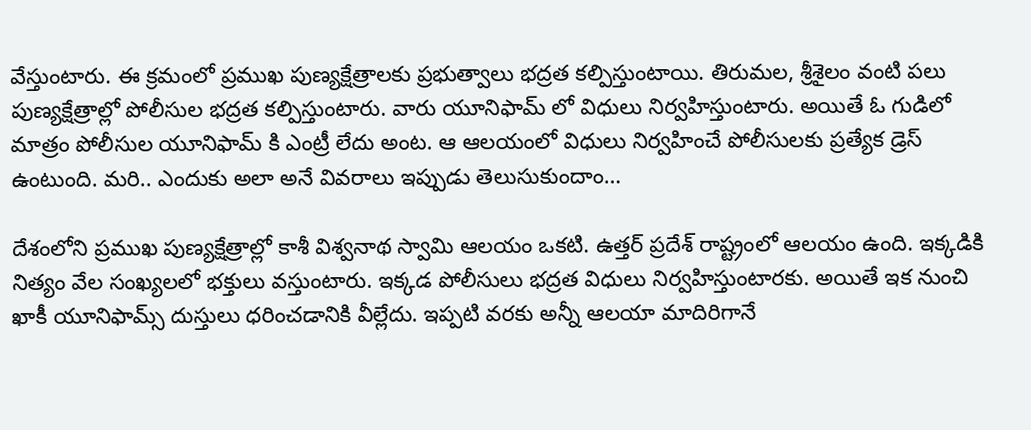వేస్తుంటారు. ఈ క్రమంలో ప్రముఖ పుణ్యక్షేత్రాలకు ప్రభుత్వాలు భద్రత కల్పిస్తుంటాయి. తిరుమల, శ్రీశైలం వంటి పలు పుణ్యక్షేత్రాల్లో పోలీసుల భద్రత కల్పిస్తుంటారు. వారు యూనిఫామ్ లో విధులు నిర్వహిస్తుంటారు. అయితే ఓ గుడిలో మాత్రం పోలీసుల యూనిఫామ్ కి ఎంట్రీ లేదు అంట. ఆ ఆలయంలో విధులు నిర్వహించే పోలీసులకు ప్రత్యేక డ్రెస్ ఉంటుంది. మరి.. ఎందుకు అలా అనే వివరాలు ఇప్పుడు తెలుసుకుందాం…

దేశంలోని ప్రముఖ పుణ్యక్షేత్రాల్లో కాశీ విశ్వనాథ స్వామి ఆలయం ఒకటి. ఉత్తర్ ప్రదేశ్ రాష్ట్రంలో ఆలయం ఉంది. ఇక్కడికి నిత్యం వేల సంఖ్యలలో భక్తులు వస్తుంటారు. ఇక్కడ పోలీసులు భద్రత విధులు నిర్వహిస్తుంటారకు. అయితే ఇక నుంచి ఖాకీ యూనిఫామ్స్ దుస్తులు ధరించడానికి వీల్లేదు. ఇప్పటి వరకు అన్నీ ఆలయా మాదిరిగానే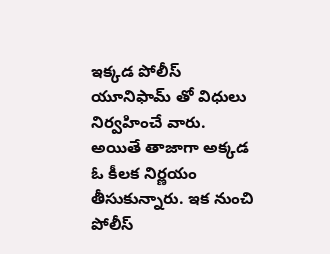ఇక్కడ పోలీస్ యూనిఫామ్ తో విధులు నిర్వహించే వారు. అయితే తాజాగా అక్కడ ఓ కీలక నిర్ణయం తీసుకున్నారు. ఇక నుంచి పోలీస్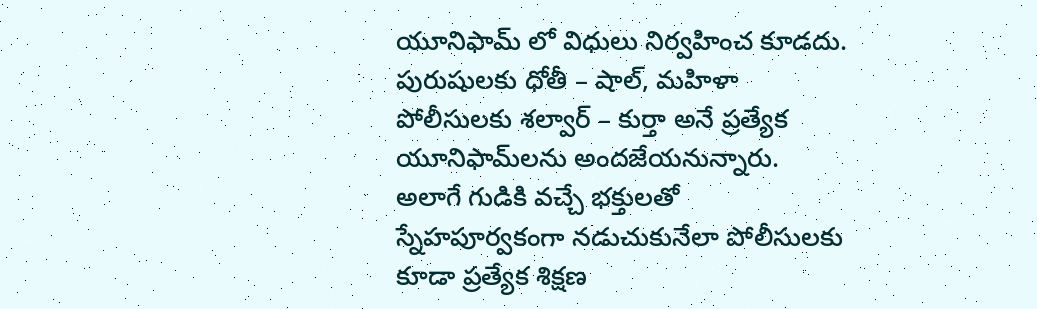యూనిఫామ్ లో విధులు నిర్వహించ కూడదు. పురుషులకు ధోతీ – షాల్, మహిళా పోలీసులకు శల్వార్ – కుర్తా అనే ప్రత్యేక యూనిఫామ్‌లను అందజేయనున్నారు. అలాగే గుడికి వచ్చే భక్తులతో స్నేహపూర్వకంగా నడుచుకునేలా పోలీసులకు కూడా ప్రత్యేక శిక్షణ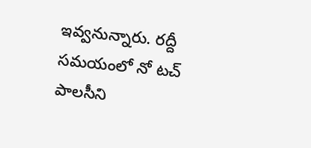ఇవ్వనున్నారు. రద్దీ సమయంలో నో టచ్ పాలసీని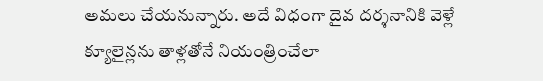అమలు చేయనున్నారు. అదే విధంగా దైవ దర్శనానికి వెళ్లే క్యూలైన్లను తాళ్లతోనే నియంత్రించేలా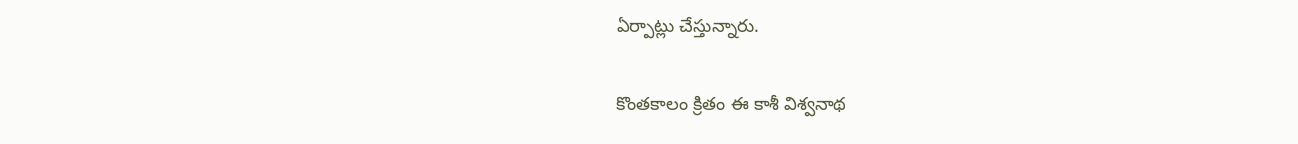ఏర్పాట్లు చేస్తున్నారు.

కొంతకాలం క్రితం ఈ కాశీ విశ్వనాథ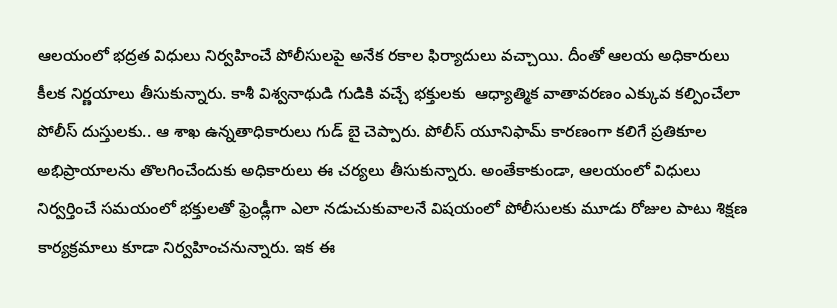ఆలయంలో భద్రత విధులు నిర్వహించే పోలీసులపై అనేక రకాల ఫిర్యాదులు వచ్చాయి. దీంతో ఆలయ అధికారులు కీలక నిర్ణయాలు తీసుకున్నారు. కాశీ విశ్వనాథుడి గుడికి వచ్చే భక్తులకు  ఆధ్యాత్మిక వాతావరణం ఎక్కువ కల్పించేలా పోలీస్ దుస్తులకు.. ఆ శాఖ ఉన్నతాధికారులు గుడ్ బై చెప్పారు. పోలీస్ యూనిఫామ్ కారణంగా కలిగే ప్రతికూల అభిప్రాయాలను తొలగించేందుకు అధికారులు ఈ చర్యలు తీసుకున్నారు. అంతేకాకుండా, ఆలయంలో విధులు నిర్వర్తించే సమయంలో భక్తులతో ఫ్రెండ్లీగా ఎలా నడుచుకువాలనే విషయంలో పోలీసులకు మూడు రోజుల పాటు శిక్షణ కార్యక్రమాలు కూడా నిర్వహించనున్నారు. ఇక ఈ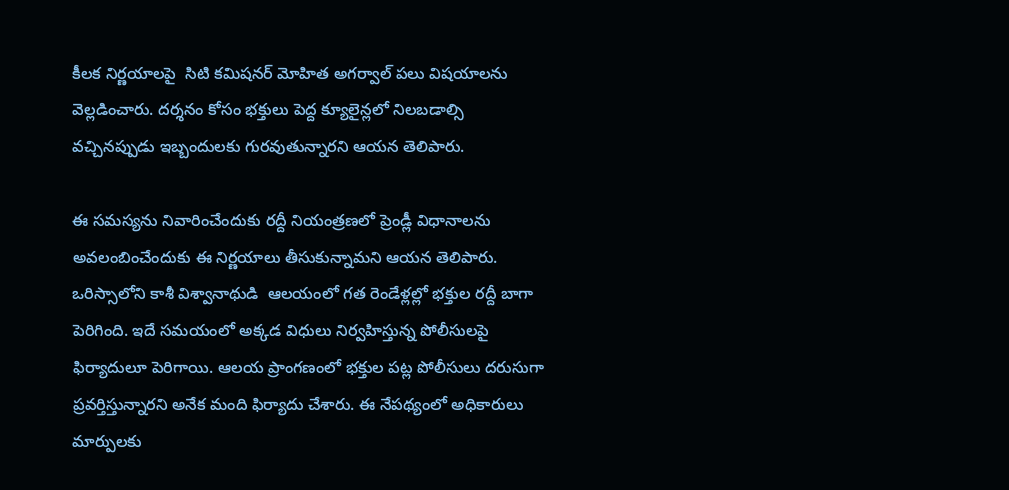కీలక నిర్ణయాలపై  సిటి కమిషనర్ మోహిత అగర్వాల్ పలు విషయాలను వెల్లడించారు. దర్శనం కోసం భక్తులు పెద్ద క్యూలైన్లలో నిలబడాల్సి వచ్చినప్పుడు ఇబ్బందులకు గురవుతున్నారని ఆయన తెలిపారు.

ఈ సమస్యను నివారించేందుకు రద్దీ నియంత్రణలో ప్రెండ్లీ విధానాలను అవలంబించేందుకు ఈ నిర్ణయాలు తీసుకున్నామని ఆయన తెలిపారు. ఒరిస్సాలోని కాశీ విశ్వానాథుడి  ఆలయంలో గత రెండేళ్లల్లో భక్తుల రద్దీ బాగా పెరిగింది. ఇదే సమయంలో అక్కడ విధులు నిర్వహిస్తున్న పోలీసులపై ఫిర్యాదులూ పెరిగాయి. ఆలయ ప్రాంగణంలో భక్తుల పట్ల పోలీసులు దరుసుగా ప్రవర్తిస్తున్నారని అనేక మంది ఫిర్యాదు చేశారు. ఈ నేపథ్యంలో అధికారులు మార్పులకు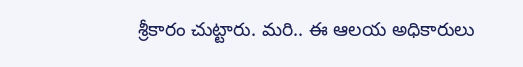శ్రీకారం చుట్టారు. మరి.. ఈ ఆలయ అధికారులు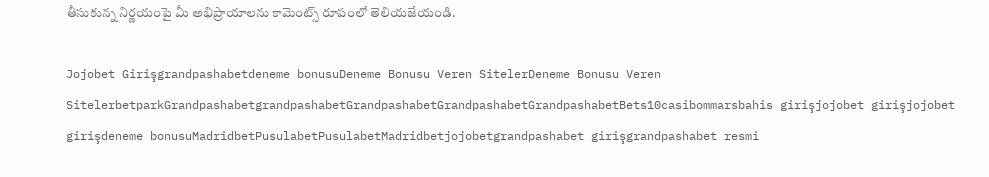తీసుకున్న నిర్ణయంపై మీ అభిప్రాయాలను కామెంట్స్ రూపంలో తెలియజేయండి.

Jojobet Girişgrandpashabetdeneme bonusuDeneme Bonusu Veren SitelerDeneme Bonusu Veren SitelerbetparkGrandpashabetgrandpashabetGrandpashabetGrandpashabetGrandpashabetBets10casibommarsbahis girişjojobet girişjojobet girişdeneme bonusuMadridbetPusulabetPusulabetMadridbetjojobetgrandpashabet girişgrandpashabet resmi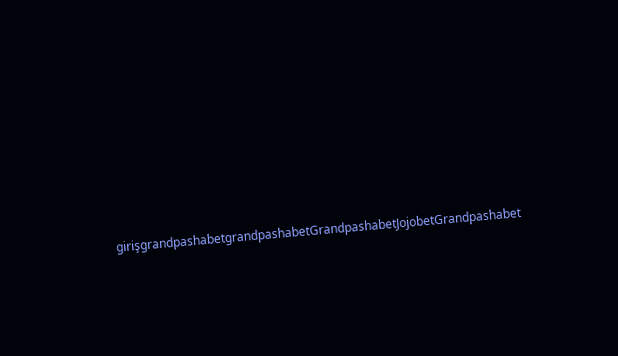girişgrandpashabetgrandpashabetGrandpashabetJojobetGrandpashabet